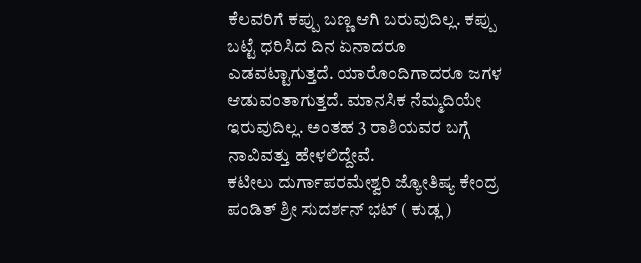ಕೆಲವರಿಗೆ ಕಪ್ಪು ಬಣ್ಣ ಆಗಿ ಬರುವುದಿಲ್ಲ. ಕಪ್ಪು ಬಟ್ಟೆ ಧರಿಸಿದ ದಿನ ಏನಾದರೂ ಎಡವಟ್ಟಾಗುತ್ತದೆ. ಯಾರೊಂದಿಗಾದರೂ ಜಗಳ ಆಡುವಂತಾಗುತ್ತದೆ. ಮಾನಸಿಕ ನೆಮ್ಮದಿಯೇ ಇರುವುದಿಲ್ಲ. ಅಂತಹ 3 ರಾಶಿಯವರ ಬಗ್ಗೆ ನಾವಿವತ್ತು ಹೇಳಲಿದ್ದೇವೆ.
ಕಟೀಲು ದುರ್ಗಾಪರಮೇಶ್ವರಿ ಜ್ಯೋತಿಷ್ಯ ಕೇಂದ್ರ
ಪಂಡಿತ್ ಶ್ರೀ ಸುದರ್ಶನ್ ಭಟ್ ( ಕುಡ್ಲ )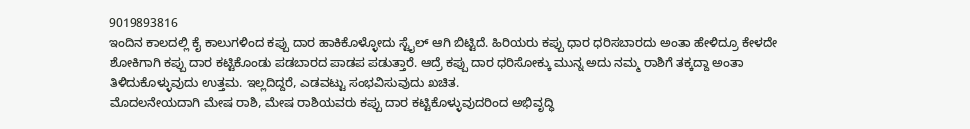9019893816
ಇಂದಿನ ಕಾಲದಲ್ಲಿ ಕೈ ಕಾಲುಗಳಿಂದ ಕಪ್ಪು ದಾರ ಹಾಕಿಕೊಳ್ಳೋದು ಸ್ಟೈಲ್ ಆಗಿ ಬಿಟ್ಟಿದೆ. ಹಿರಿಯರು ಕಪ್ಪು ಧಾರ ಧರಿಸಬಾರದು ಅಂತಾ ಹೇಳಿದ್ರೂ ಕೇಳದೇ ಶೋಕಿಗಾಗಿ ಕಪ್ಪು ದಾರ ಕಟ್ಟಿಕೊಂಡು ಪಡಬಾರದ ಪಾಡಪ ಪಡುತ್ತಾರೆ. ಆದ್ರೆ ಕಪ್ಪು ದಾರ ಧರಿಸೋಕ್ಕು ಮುನ್ನ ಅದು ನಮ್ಮ ರಾಶಿಗೆ ತಕ್ಕದ್ದಾ ಅಂತಾ ತಿಳಿದುಕೊಳ್ಳುವುದು ಉತ್ತಮ. ಇಲ್ಲದಿದ್ದರೆ, ಎಡವಟ್ಟು ಸಂಭವಿಸುವುದು ಖಚಿತ.
ಮೊದಲನೇಯದಾಗಿ ಮೇಷ ರಾಶಿ, ಮೇಷ ರಾಶಿಯವರು ಕಪ್ಪು ದಾರ ಕಟ್ಟಿಕೊಳ್ಳುವುದರಿಂದ ಅಭಿವೃದ್ಧಿ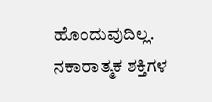ಹೊಂದುವುದಿಲ್ಲ. ನಕಾರಾತ್ಮಕ ಶಕ್ತಿಗಳ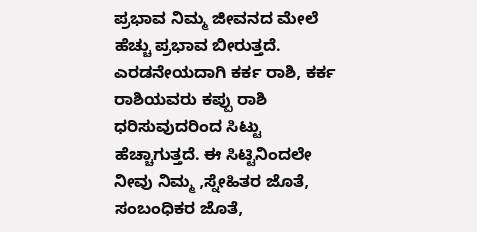ಪ್ರಭಾವ ನಿಮ್ಮ ಜೀವನದ ಮೇಲೆ ಹೆಚ್ಚು ಪ್ರಭಾವ ಬೀರುತ್ತದೆ.
ಎರಡನೇಯದಾಗಿ ಕರ್ಕ ರಾಶಿ, ಕರ್ಕ ರಾಶಿಯವರು ಕಪ್ಪು ರಾಶಿ ಧರಿಸುವುದರಿಂದ ಸಿಟ್ಟು ಹೆಚ್ಚಾಗುತ್ತದೆ. ಈ ಸಿಟ್ಟಿನಿಂದಲೇ ನೀವು ನಿಮ್ಮ ,ಸ್ನೇಹಿತರ ಜೊತೆ, ಸಂಬಂಧಿಕರ ಜೊತೆ,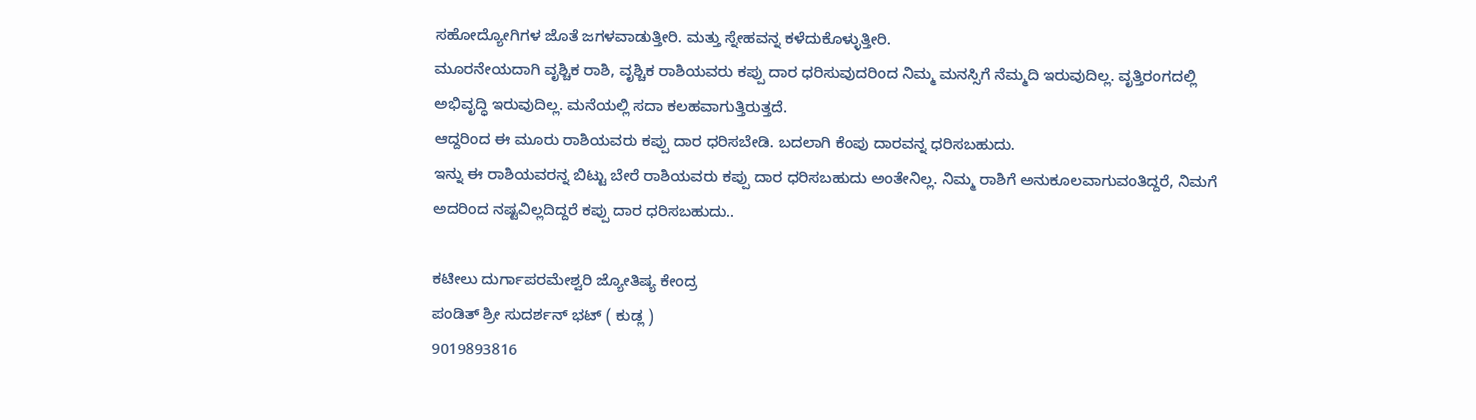ಸಹೋದ್ಯೋಗಿಗಳ ಜೊತೆ ಜಗಳವಾಡುತ್ತೀರಿ. ಮತ್ತು ಸ್ನೇಹವನ್ನ ಕಳೆದುಕೊಳ್ಳುತ್ತೀರಿ.
ಮೂರನೇಯದಾಗಿ ವೃಶ್ಚಿಕ ರಾಶಿ, ವೃಶ್ಚಿಕ ರಾಶಿಯವರು ಕಪ್ಪು ದಾರ ಧರಿಸುವುದರಿಂದ ನಿಮ್ಮ ಮನಸ್ಸಿಗೆ ನೆಮ್ಮದಿ ಇರುವುದಿಲ್ಲ. ವೃತ್ತಿರಂಗದಲ್ಲಿ ಅಭಿವೃದ್ಧಿ ಇರುವುದಿಲ್ಲ. ಮನೆಯಲ್ಲಿ ಸದಾ ಕಲಹವಾಗುತ್ತಿರುತ್ತದೆ.
ಆದ್ದರಿಂದ ಈ ಮೂರು ರಾಶಿಯವರು ಕಪ್ಪು ದಾರ ಧರಿಸಬೇಡಿ. ಬದಲಾಗಿ ಕೆಂಪು ದಾರವನ್ನ ಧರಿಸಬಹುದು.
ಇನ್ನು ಈ ರಾಶಿಯವರನ್ನ ಬಿಟ್ಟು ಬೇರೆ ರಾಶಿಯವರು ಕಪ್ಪು ದಾರ ಧರಿಸಬಹುದು ಅಂತೇನಿಲ್ಲ. ನಿಮ್ಮ ರಾಶಿಗೆ ಅನುಕೂಲವಾಗುವಂತಿದ್ದರೆ, ನಿಮಗೆ ಅದರಿಂದ ನಷ್ಟವಿಲ್ಲದಿದ್ದರೆ ಕಪ್ಪು ದಾರ ಧರಿಸಬಹುದು..

ಕಟೀಲು ದುರ್ಗಾಪರಮೇಶ್ವರಿ ಜ್ಯೋತಿಷ್ಯ ಕೇಂದ್ರ
ಪಂಡಿತ್ ಶ್ರೀ ಸುದರ್ಶನ್ ಭಟ್ ( ಕುಡ್ಲ )
9019893816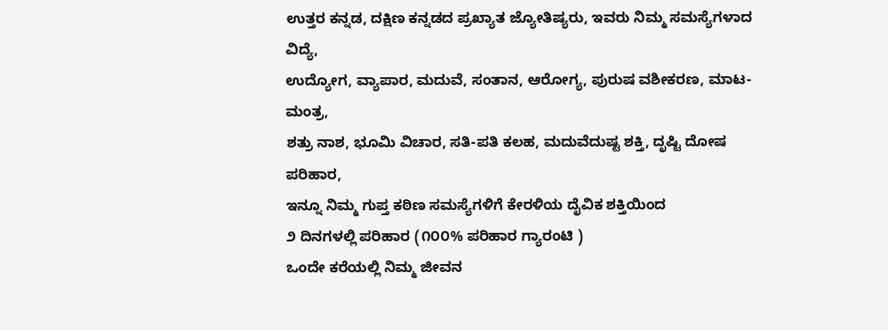ಉತ್ತರ ಕನ್ನಡ, ದಕ್ಷಿಣ ಕನ್ನಡದ ಪ್ರಖ್ಯಾತ ಜ್ಯೋತಿಷ್ಯರು, ಇವರು ನಿಮ್ಮ ಸಮಸ್ಯೆಗಳಾದ ವಿದ್ಯೆ,
ಉದ್ಯೋಗ, ವ್ಯಾಪಾರ, ಮದುವೆ, ಸಂತಾನ, ಆರೋಗ್ಯ, ಪುರುಷ ವಶೀಕರಣ, ಮಾಟ-ಮಂತ್ರ,
ಶತ್ರು ನಾಶ, ಭೂಮಿ ವಿಚಾರ, ಸತಿ-ಪತಿ ಕಲಹ, ಮದುವೆದುಷ್ಟ ಶಕ್ತಿ, ದೃಷ್ಟಿ ದೋಷ ಪರಿಹಾರ,
ಇನ್ನೂ ನಿಮ್ಮ ಗುಪ್ತ ಕಠಿಣ ಸಮಸ್ಯೆಗಳಿಗೆ ಕೇರಳಿಯ ದೈವಿಕ ಶಕ್ತಿಯಿಂದ
೨ ದಿನಗಳಲ್ಲಿ ಪರಿಹಾರ (೧೦೦% ಪರಿಹಾರ ಗ್ಯಾರಂಟಿ )
ಒಂದೇ ಕರೆಯಲ್ಲಿ ನಿಮ್ಮ ಜೀವನ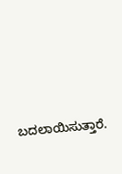ಬದಲಾಯಿಸುತ್ತಾರೆ.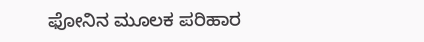ಫೋನಿನ ಮೂಲಕ ಪರಿಹಾರ